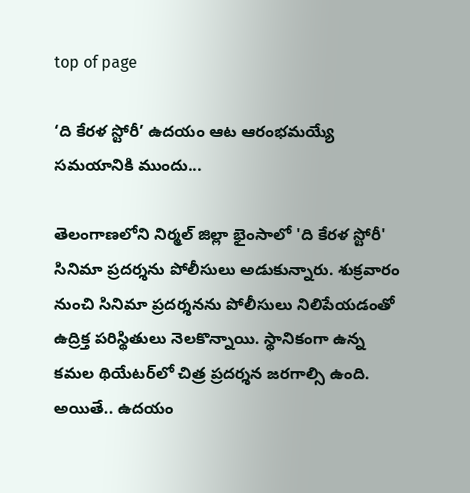top of page

‘ది కేరళ స్టోరీ’ ఉదయం ఆట ఆరంభమయ్యే సమయానికి ముందు...

తెలంగాణలోని నిర్మల్‌ జిల్లా భైంసాలో 'ది కేరళ స్టోరీ' సినిమా ప్రదర్శను పోలీసులు అడుకున్నారు. శుక్రవారం నుంచి సినిమా ప్రదర్శనను పోలీసులు నిలిపేయడంతో ఉద్రిక్త పరిస్థితులు నెలకొన్నాయి. స్థానికంగా ఉన్న కమల థియేటర్‌లో చిత్ర ప్రదర్శన జరగాల్సి ఉంది. అయితే.. ఉదయం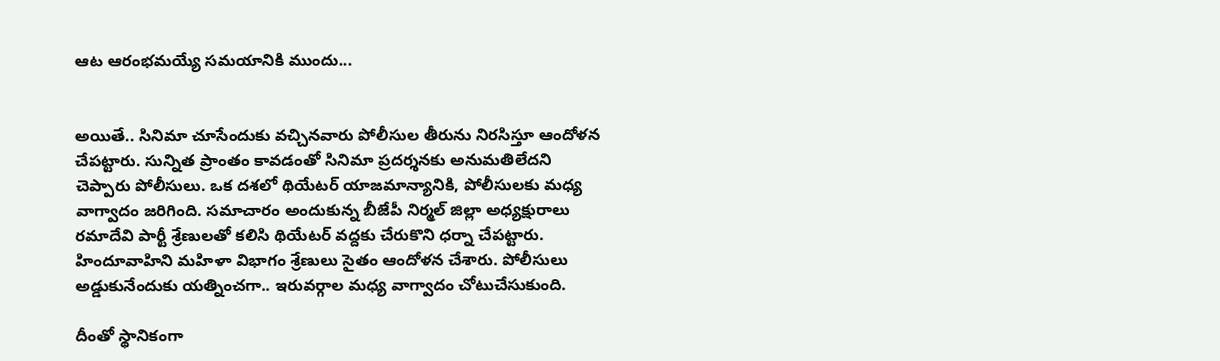ఆట ఆరంభమయ్యే సమయానికి ముందు...


అయితే.. సినిమా చూసేందుకు వచ్చినవారు పోలీసుల తీరును నిరసిస్తూ ఆందోళన చేపట్టారు. సున్నిత ప్రాంతం కావడంతో సినిమా ప్రదర్శనకు అనుమతిలేదని చెప్పారు పోలీసులు. ఒక దశలో థియేటర్‌ యాజమాన్యానికి, పోలీసులకు మధ్య వాగ్వాదం జరిగింది. సమాచారం అందుకున్న బీజేపీ నిర్మల్‌ జిల్లా అధ్యక్షురాలు రమాదేవి పార్టీ శ్రేణులతో కలిసి థియేటర్‌ వద్దకు చేరుకొని ధర్నా చేపట్టారు. హిందూవాహిని మహిళా విభాగం శ్రేణులు సైతం ఆందోళన చేశారు. పోలీసులు అడ్డుకునేందుకు యత్నించగా.. ఇరువర్గాల మధ్య వాగ్వాదం చోటుచేసుకుంది.

దీంతో స్థానికంగా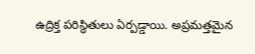ఉద్రిక్త పరిస్థితులు ఏర్పడ్డాయి. అప్రమత్తమైన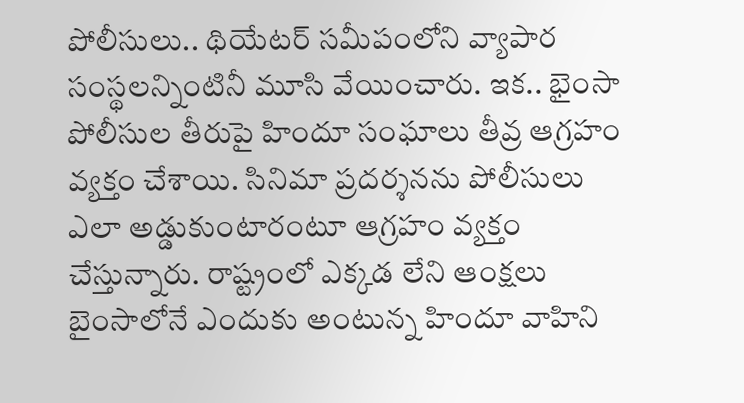పోలీసులు.. థియేటర్‌ సమీపంలోని వ్యాపార సంస్థలన్నింటినీ మూసి వేయించారు. ఇక.. భైంసా పోలీసుల తీరుపై హిందూ సంఘాలు తీవ్ర ఆగ్రహం వ్యక్తం చేశాయి. సినిమా ప్రదర్శనను పోలీసులు ఎలా అడ్డుకుంటారంటూ ఆగ్రహం వ్యక్తం చేస్తున్నారు. రాష్ట్రంలో ఎక్కడ లేని ఆంక్షలు బైంసాలోనే ఎందుకు అంటున్న హిందూ వాహిని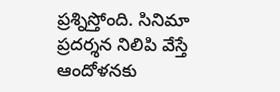ప్రశ్నిస్తోంది. సినిమా ప్రదర్శన నిలిపి వేస్తే ఆందోళనకు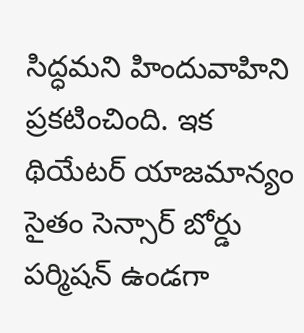సిద్ధమని హిందువాహిని ప్రకటించింది. ఇక థియేటర్‌ యాజమాన్యం సైతం సెన్సార్ బోర్డు పర్మిషన్ ఉండగా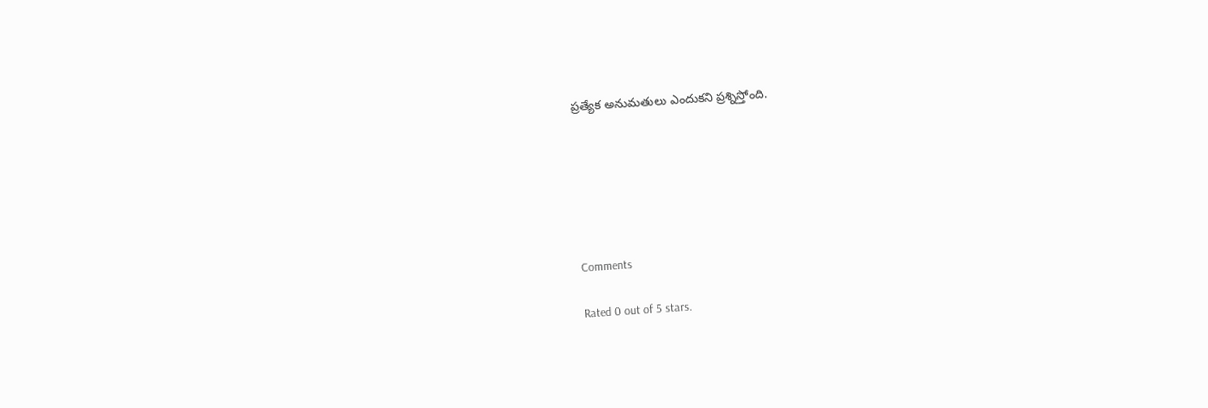ప్రత్యేక అనుమతులు ఎందుకని ప్రశ్నిస్తోంది.






Comments

Rated 0 out of 5 stars.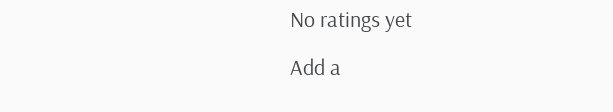No ratings yet

Add a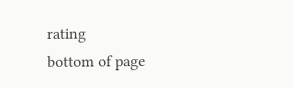rating
bottom of page